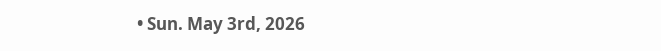• Sun. May 3rd, 2026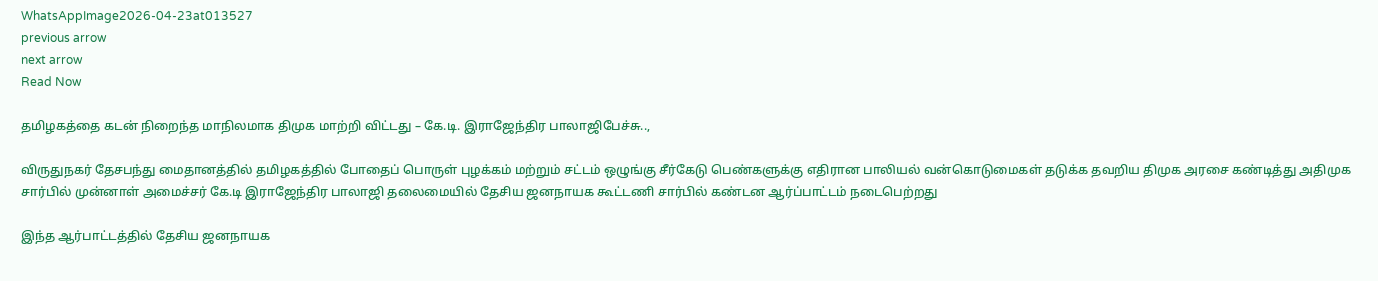WhatsAppImage2026-04-23at013527
previous arrow
next arrow
Read Now

தமிழகத்தை கடன் நிறைந்த மாநிலமாக திமுக மாற்றி விட்டது – கே.டி. இராஜேந்திர பாலாஜிபேச்சு..,

விருதுநகர் தேசபந்து மைதானத்தில் தமிழகத்தில் போதைப் பொருள் புழக்கம் மற்றும் சட்டம் ஒழுங்கு சீர்கேடு பெண்களுக்கு எதிரான பாலியல் வன்கொடுமைகள் தடுக்க தவறிய திமுக அரசை கண்டித்து அதிமுக சார்பில் முன்னாள் அமைச்சர் கே.டி இராஜேந்திர பாலாஜி தலைமையில் தேசிய ஜனநாயக கூட்டணி சார்பில் கண்டன ஆர்ப்பாட்டம் நடைபெற்றது

இந்த ஆர்பாட்டத்தில் தேசிய ஜனநாயக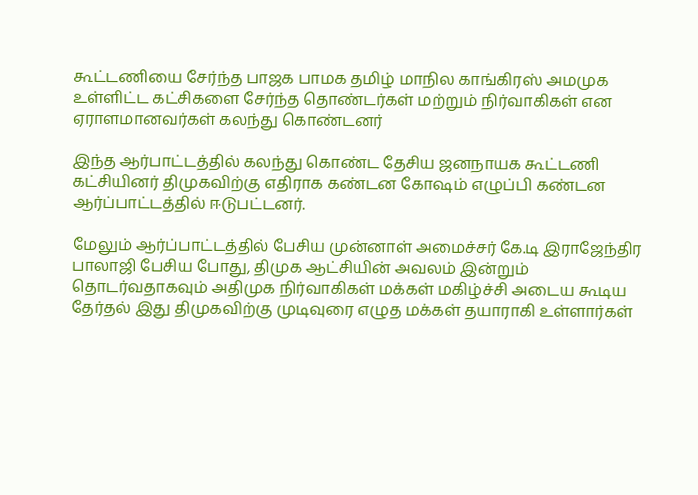கூட்டணியை சேர்ந்த பாஜக பாமக தமிழ் மாநில காங்கிரஸ் அமமுக உள்ளிட்ட கட்சிகளை சேர்ந்த தொண்டர்கள் மற்றும் நிர்வாகிகள் என ஏராளமானவர்கள் கலந்து கொண்டனர்

இந்த ஆர்பாட்டத்தில் கலந்து கொண்ட தேசிய ஜனநாயக கூட்டணி கட்சியினர் திமுகவிற்கு எதிராக கண்டன கோஷம் எழுப்பி கண்டன ஆர்ப்பாட்டத்தில் ஈடுபட்டனர்.

மேலும் ஆர்ப்பாட்டத்தில் பேசிய முன்னாள் அமைச்சர் கே.டி இராஜேந்திர பாலாஜி பேசிய போது, திமுக ஆட்சியின் அவலம் இன்றும் தொடர்வதாகவும் அதிமுக நிர்வாகிகள் மக்கள் மகிழ்ச்சி அடைய கூடிய தேர்தல் இது திமுகவிற்கு முடிவுரை எழுத மக்கள் தயாராகி உள்ளார்கள்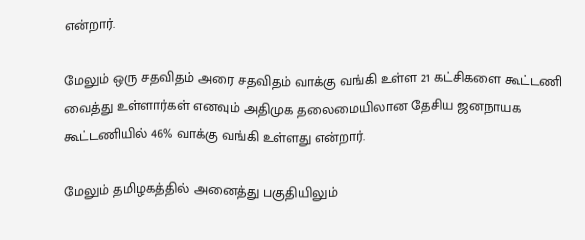என்றார்.

மேலும் ஒரு சதவிதம் அரை சதவிதம் வாக்கு வங்கி உள்ள 21 கட்சிகளை கூட்டணி வைத்து உள்ளார்கள் எனவும் அதிமுக தலைமையிலான தேசிய ஜனநாயக கூட்டணியில் 46% வாக்கு வங்கி உள்ளது என்றார்.

மேலும் தமிழகத்தில் அனைத்து பகுதியிலும்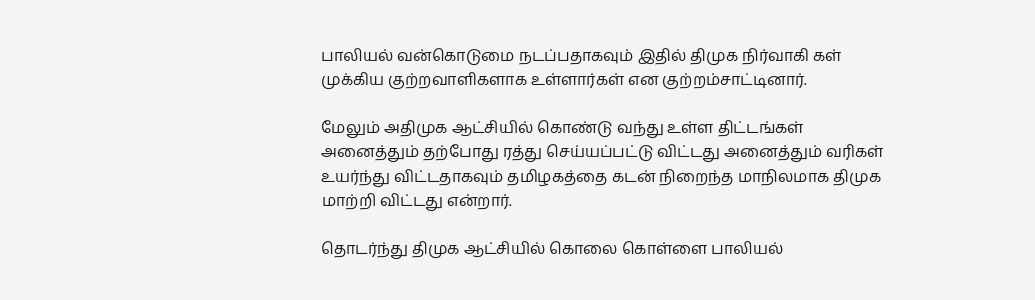பாலியல் வன்கொடுமை நடப்பதாகவும் இதில் திமுக நிர்வாகி கள் முக்கிய குற்றவாளிகளாக உள்ளார்கள் என குற்றம்சாட்டினார்.

மேலும் அதிமுக ஆட்சியில் கொண்டு வந்து உள்ள திட்டங்கள் அனைத்தும் தற்போது ரத்து செய்யப்பட்டு விட்டது அனைத்தும் வரிகள் உயர்ந்து விட்டதாகவும் தமிழகத்தை கடன் நிறைந்த மாநிலமாக திமுக மாற்றி விட்டது என்றார்.

தொடர்ந்து திமுக ஆட்சியில் கொலை கொள்ளை பாலியல்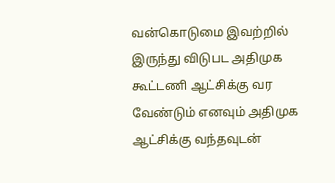வன்கொடுமை இவற்றில் இருந்து விடுபட அதிமுக கூட்டணி ஆட்சிக்கு வர வேண்டும் எனவும் அதிமுக ஆட்சிக்கு வந்தவுடன்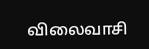விலைவாசி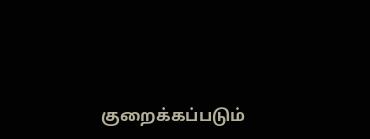குறைக்கப்படும்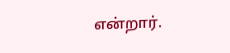என்றார்.